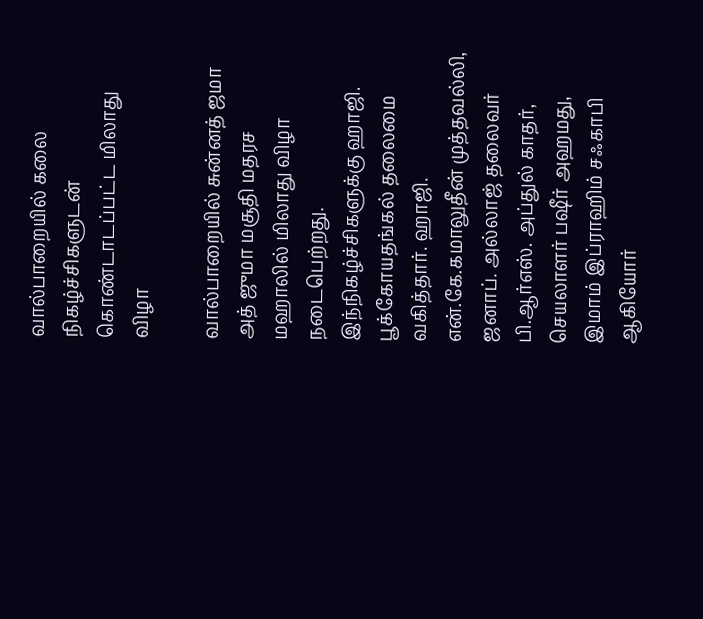வால்பாறையில் கலை நிகழ்ச்சிகளுடன் கொண்டாடப்பட்ட மிலாது விழா

வால்பாறையில் சுன்னத் ஜமா அத் ஜுமா மசூதி மதரச மஹாலில் மிலாது விழா நடைபெற்றது. இந்நிகழ்ச்சிகளுக்கு ஹாஜி. பூக்கோயதங்கல் தலைமை வகித்தார். ஹாஜி. என்.கே.கமாலுதீன் முத்தவல்லி, ஜனாப். அல்லாஜ் தலைவர் பி.ஆர்எஸ். அப்துல் காதர், செயலாளர் பஷீர் அஹமது, இமாம் இப்ராஹிம் சஃகாபி ஆகியோர்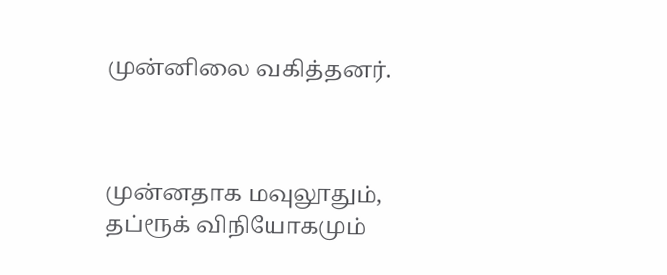முன்னிலை வகித்தனர்.



முன்னதாக மவுலூதும், தப்ரூக் விநியோகமும்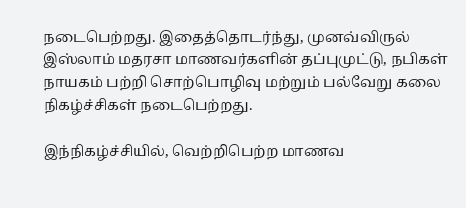நடைபெற்றது. இதைத்தொடர்ந்து, முனவ்விருல் இஸ்லாம் மதரசா மாணவர்களின் தப்புமுட்டு, நபிகள் நாயகம் பற்றி சொற்பொழிவு மற்றும் பல்வேறு கலை நிகழ்ச்சிகள் நடைபெற்றது.

இந்நிகழ்ச்சியில், வெற்றிபெற்ற மாணவ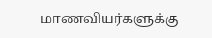மாணவியர்களுக்கு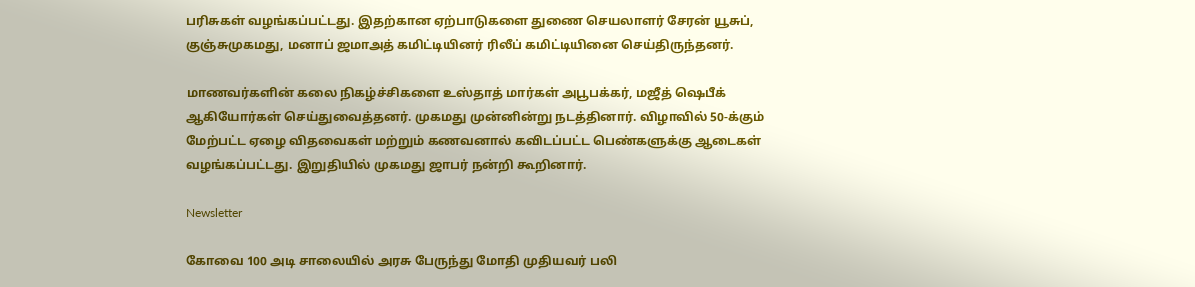பரிசுகள் வழங்கப்பட்டது. இதற்கான ஏற்பாடுகளை துணை செயலாளர் சேரன் யூசுப், குஞ்சுமுகமது, மனாப் ஜமாஅத் கமிட்டியினர் ரிலீப் கமிட்டியினை செய்திருந்தனர்.

மாணவர்களின் கலை நிகழ்ச்சிகளை உஸ்தாத் மார்கள் அபூபக்கர், மஜீத் ஷெபீக் ஆகியோர்கள் செய்துவைத்தனர். முகமது முன்னின்று நடத்தினார். விழாவில் 50-க்கும் மேற்பட்ட ஏழை விதவைகள் மற்றும் கணவனால் கவிடப்பட்ட பெண்களுக்கு ஆடைகள் வழங்கப்பட்டது. இறுதியில் முகமது ஜாபர் நன்றி கூறினார்.

Newsletter

கோவை 100 அடி சாலையில் அரசு பேருந்து மோதி முதியவர் பலி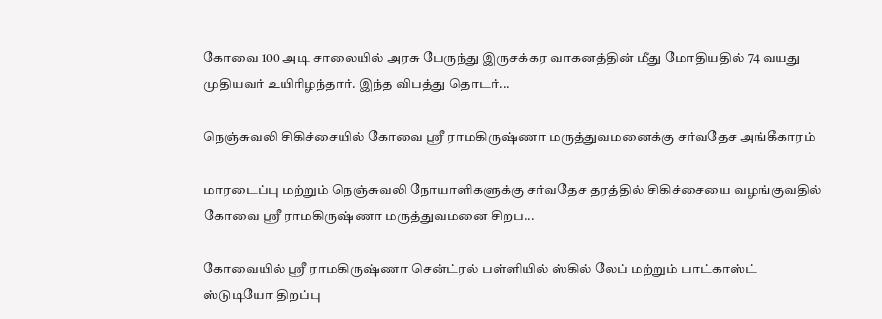கோவை 100 அடி சாலையில் அரசு பேருந்து இருசக்கர வாகனத்தின் மீது மோதியதில் 74 வயது முதியவர் உயிரிழந்தார். இந்த விபத்து தொடர்...

நெஞ்சுவலி சிகிச்சையில் கோவை ஸ்ரீ ராமகிருஷ்ணா மருத்துவமனைக்கு சர்வதேச அங்கீகாரம்

மாரடைப்பு மற்றும் நெஞ்சுவலி நோயாளிகளுக்கு சர்வதேச தரத்தில் சிகிச்சையை வழங்குவதில் கோவை ஸ்ரீ ராமகிருஷ்ணா மருத்துவமனை சிறப...

கோவையில் ஸ்ரீ ராமகிருஷ்ணா சென்ட்ரல் பள்ளியில் ஸ்கில் லேப் மற்றும் பாட்காஸ்ட் ஸ்டுடியோ திறப்பு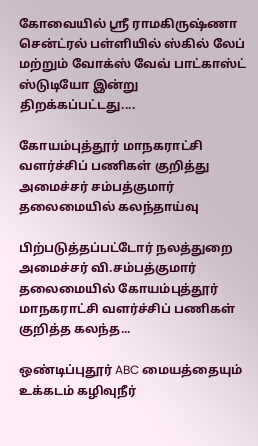கோவையில் ஸ்ரீ ராமகிருஷ்ணா சென்ட்ரல் பள்ளியில் ஸ்கில் லேப் மற்றும் வோக்ஸ் வேவ் பாட்காஸ்ட் ஸ்டுடியோ இன்று திறக்கப்பட்டது....

கோயம்புத்தூர் மாநகராட்சி வளர்ச்சிப் பணிகள் குறித்து அமைச்சர் சம்பத்குமார் தலைமையில் கலந்தாய்வு

பிற்படுத்தப்பட்டோர் நலத்துறை அமைச்சர் வி.சம்பத்குமார் தலைமையில் கோயம்புத்தூர் மாநகராட்சி வளர்ச்சிப் பணிகள் குறித்த கலந்த...

ஒண்டிப்புதூர் ABC மையத்தையும் உக்கடம் கழிவுநீர்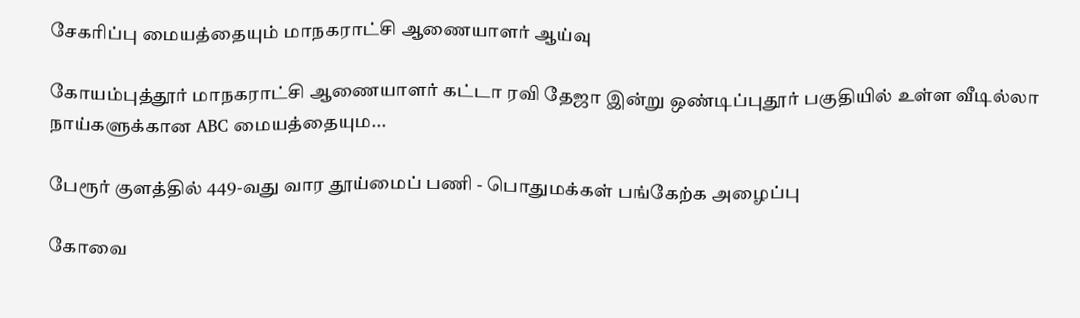சேகரிப்பு மையத்தையும் மாநகராட்சி ஆணையாளர் ஆய்வு

கோயம்புத்தூர் மாநகராட்சி ஆணையாளர் கட்டா ரவி தேஜா இன்று ஒண்டிப்புதூர் பகுதியில் உள்ள வீடில்லா நாய்களுக்கான ABC மையத்தையும...

பேரூர் குளத்தில் 449-வது வார தூய்மைப் பணி - பொதுமக்கள் பங்கேற்க அழைப்பு

கோவை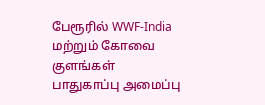பேரூரில் WWF-India மற்றும் கோவை குளங்கள் பாதுகாப்பு அமைப்பு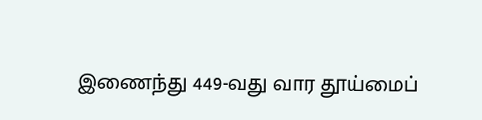இணைந்து 449-வது வார தூய்மைப்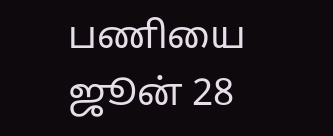பணியை ஜூன் 28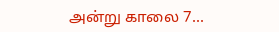அன்று காலை 7...